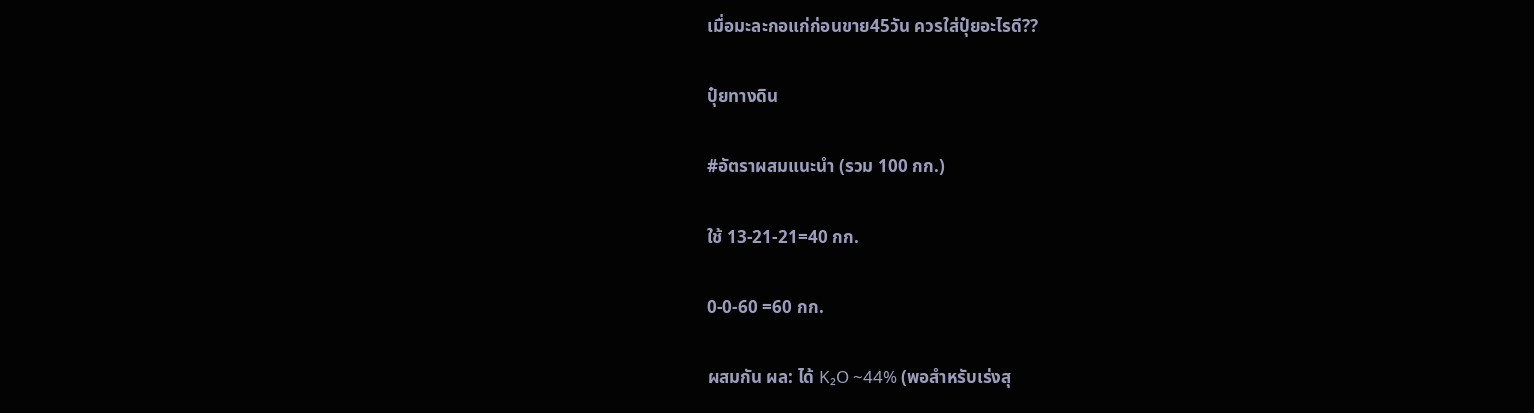เมื่อมะละกอแก่ก่อนขาย45วัน ควรใส่ปุ๋ยอะไรดี??

ปุ๋ยทางดิน

#อัตราผสมแนะนำ (รวม 100 กก.)

ใช้ 13-21-21=40 กก.

0-0-60 =60 กก.

ผสมกัน ผล: ได้ K₂O ~44% (พอสำหรับเร่งสุ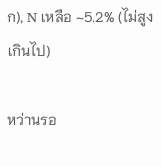ก), N เหลือ ~5.2% (ไม่สูงเกินไป)

หว่านรอ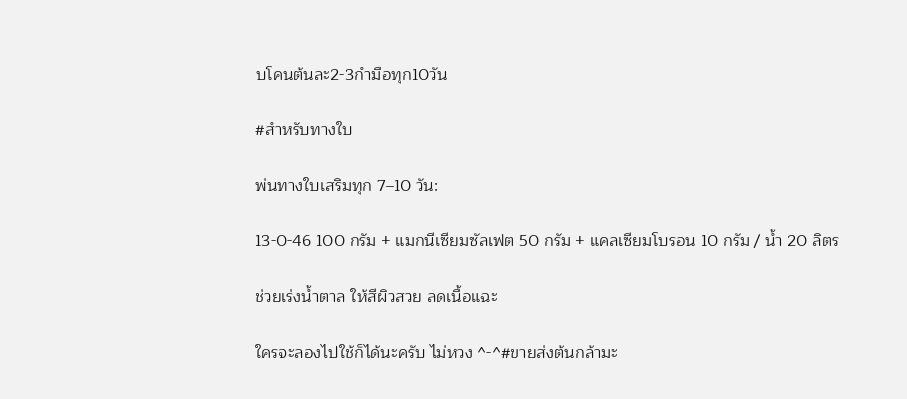บโคนต้นละ2-3กำมือทุก10วัน

#สำหรับทางใบ

พ่นทางใบเสริมทุก 7–10 วัน:

13-0-46 100 กรัม + แมกนีเซียมซัลเฟต 50 กรัม + แคลเซียมโบรอน 10 กรัม / น้ำ 20 ลิตร

ช่วยเร่งน้ำตาล ให้สีผิวสวย ลดเนื้อแฉะ

ใครจะลองไปใช้ก็ได้นะครับ ไม่หวง ^-^#ขายส่งต้นกล้ามะ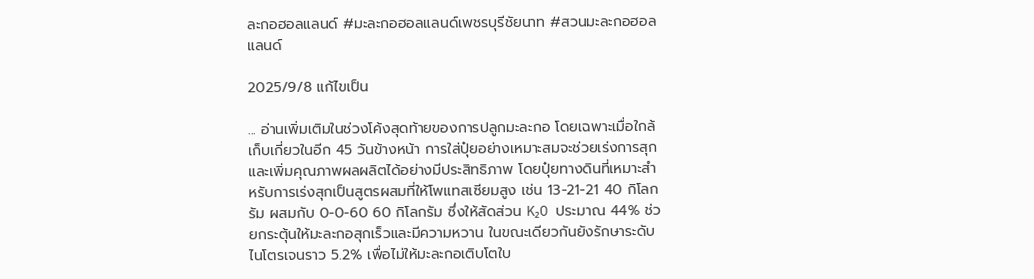ละกอฮอลแลนด์ #มะละกอฮอลแลนด์เพชรบุรีชัยนาท #สวนมะละกอฮอลแลนด์

2025/9/8 แก้ไขเป็น

... อ่านเพิ่มเติมในช่วงโค้งสุดท้ายของการปลูกมะละกอ โดยเฉพาะเมื่อใกล้เก็บเกี่ยวในอีก 45 วันข้างหน้า การใส่ปุ๋ยอย่างเหมาะสมจะช่วยเร่งการสุกและเพิ่มคุณภาพผลผลิตได้อย่างมีประสิทธิภาพ โดยปุ๋ยทางดินที่เหมาะสำหรับการเร่งสุกเป็นสูตรผสมที่ให้โพแทสเซียมสูง เช่น 13-21-21 40 กิโลกรัม ผสมกับ 0-0-60 60 กิโลกรัม ซึ่งให้สัดส่วน K₂O ประมาณ 44% ช่วยกระตุ้นให้มะละกอสุกเร็วและมีความหวาน ในขณะเดียวกันยังรักษาระดับไนโตรเจนราว 5.2% เพื่อไม่ให้มะละกอเติบโตใบ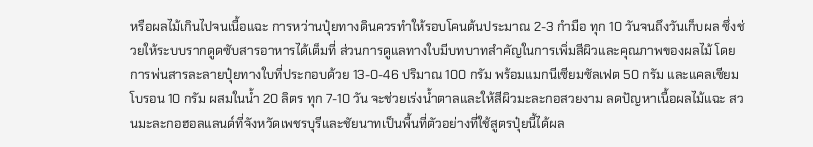หรือผลไม้เกินไปจนเนื้อแฉะ การหว่านปุ๋ยทางดินควรทำให้รอบโคนต้นประมาณ 2-3 กำมือ ทุก 10 วันจนถึงวันเก็บผล ซึ่งช่วยให้ระบบรากดูดซับสารอาหารได้เต็มที่ ส่วนการดูแลทางใบมีบทบาทสำคัญในการเพิ่มสีผิวและคุณภาพของผลไม้ โดยการพ่นสารละลายปุ๋ยทางใบที่ประกอบด้วย 13-0-46 ปริมาณ 100 กรัม พร้อมแมกนีเซียมซัลเฟต 50 กรัม และแคลเซียมโบรอน 10 กรัม ผสมในน้ำ 20 ลิตร ทุก 7-10 วัน จะช่วยเร่งน้ำตาลและให้สีผิวมะละกอสวยงาม ลดปัญหาเนื้อผลไม้แฉะ สวนมะละกอฮอลแลนด์ที่จังหวัดเพชรบุรีและชัยนาทเป็นพื้นที่ตัวอย่างที่ใช้สูตรปุ๋ยนี้ได้ผล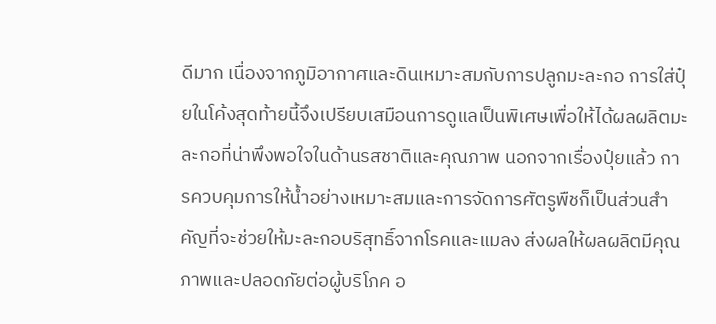ดีมาก เนื่องจากภูมิอากาศและดินเหมาะสมกับการปลูกมะละกอ การใส่ปุ๋ยในโค้งสุดท้ายนี้จึงเปรียบเสมือนการดูแลเป็นพิเศษเพื่อให้ได้ผลผลิตมะละกอที่น่าพึงพอใจในด้านรสชาติและคุณภาพ นอกจากเรื่องปุ๋ยแล้ว การควบคุมการให้น้ำอย่างเหมาะสมและการจัดการศัตรูพืชก็เป็นส่วนสำคัญที่จะช่วยให้มะละกอบริสุทธิ์จากโรคและแมลง ส่งผลให้ผลผลิตมีคุณภาพและปลอดภัยต่อผู้บริโภค อ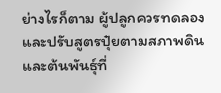ย่างไรก็ตาม ผู้ปลูกควรทดลองและปรับสูตรปุ๋ยตามสภาพดินและต้นพันธุ์ที่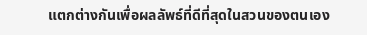แตกต่างกันเพื่อผลลัพธ์ที่ดีที่สุดในสวนของตนเอง